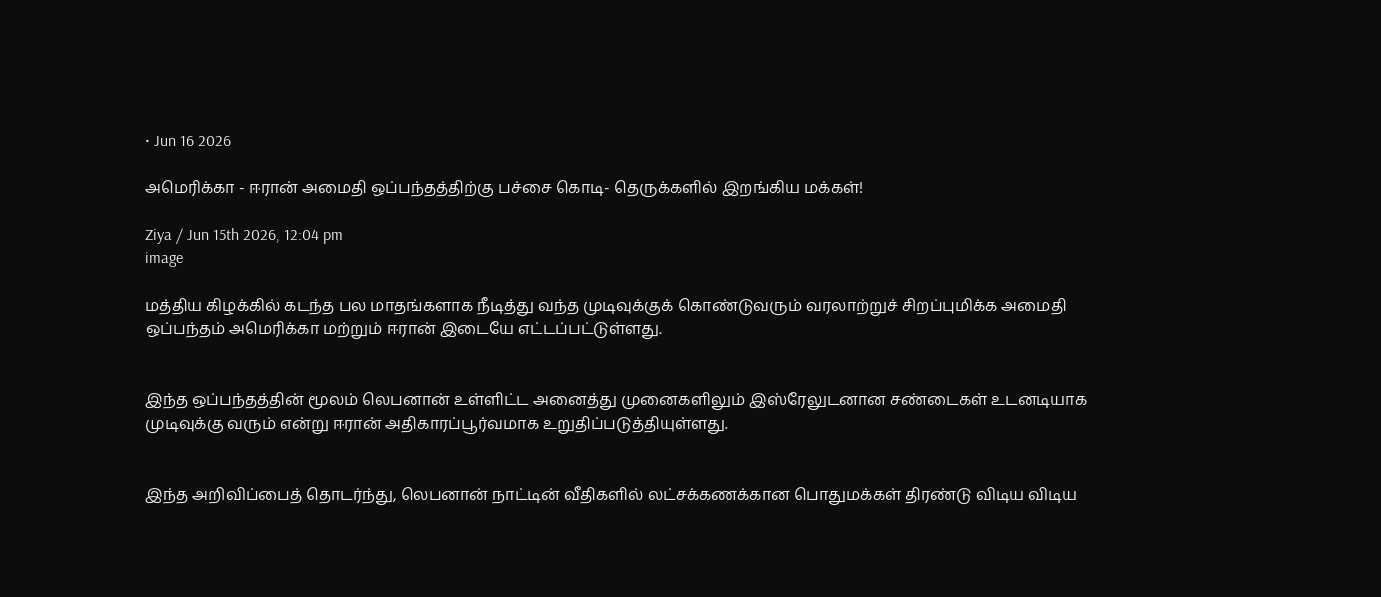• Jun 16 2026

அமெரிக்கா - ஈரான் அமைதி ஒப்பந்தத்திற்கு பச்சை கொடி- தெருக்களில் இறங்கிய மக்கள்!

Ziya / Jun 15th 2026, 12:04 pm
image

மத்திய கிழக்கில் கடந்த பல மாதங்களாக நீடித்து வந்த முடிவுக்குக் கொண்டுவரும் வரலாற்றுச் சிறப்புமிக்க அமைதி ஒப்பந்தம் அமெரிக்கா மற்றும் ஈரான் இடையே எட்டப்பட்டுள்ளது.


இந்த ஒப்பந்தத்தின் மூலம் லெபனான் உள்ளிட்ட அனைத்து முனைகளிலும் இஸ்ரேலுடனான சண்டைகள் உடனடியாக முடிவுக்கு வரும் என்று ஈரான் அதிகாரப்பூர்வமாக உறுதிப்படுத்தியுள்ளது.


இந்த அறிவிப்பைத் தொடர்ந்து, லெபனான் நாட்டின் வீதிகளில் லட்சக்கணக்கான பொதுமக்கள் திரண்டு விடிய விடிய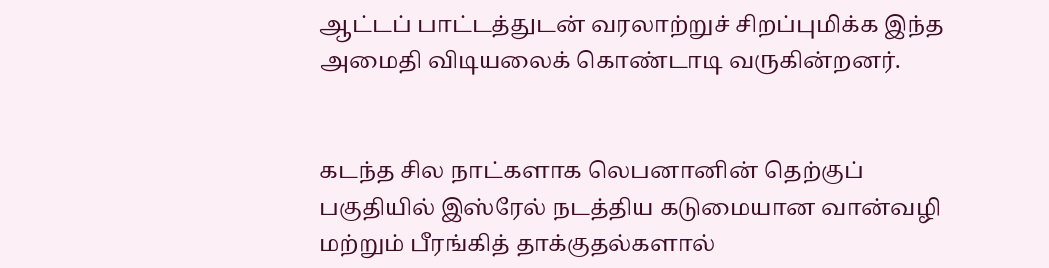ஆட்டப் பாட்டத்துடன் வரலாற்றுச் சிறப்புமிக்க இந்த அமைதி விடியலைக் கொண்டாடி வருகின்றனர்.


கடந்த சில நாட்களாக லெபனானின் தெற்குப் பகுதியில் இஸ்ரேல் நடத்திய கடுமையான வான்வழி மற்றும் பீரங்கித் தாக்குதல்களால்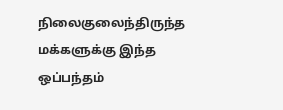நிலைகுலைந்திருந்த மக்களுக்கு இந்த ஒப்பந்தம்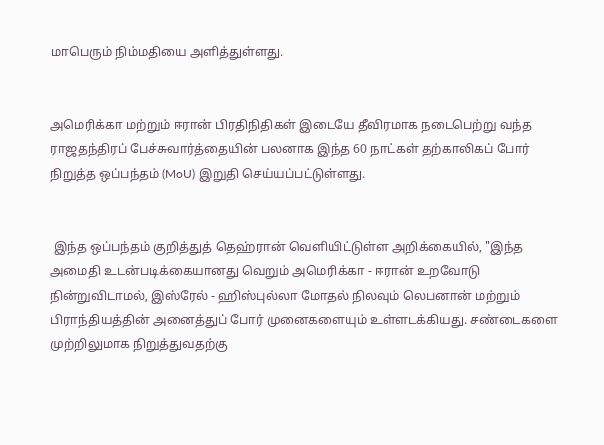மாபெரும் நிம்மதியை அளித்துள்ளது.


அமெரிக்கா மற்றும் ஈரான் பிரதிநிதிகள் இடையே தீவிரமாக நடைபெற்று வந்த ராஜதந்திரப் பேச்சுவார்த்தையின் பலனாக இந்த 60 நாட்கள் தற்காலிகப் போர் நிறுத்த ஒப்பந்தம் (MoU) இறுதி செய்யப்பட்டுள்ளது.


 இந்த ஒப்பந்தம் குறித்துத் தெஹ்ரான் வெளியிட்டுள்ள அறிக்கையில், "இந்த அமைதி உடன்படிக்கையானது வெறும் அமெரிக்கா - ஈரான் உறவோடு நின்றுவிடாமல், இஸ்ரேல் - ஹிஸ்புல்லா மோதல் நிலவும் லெபனான் மற்றும் பிராந்தியத்தின் அனைத்துப் போர் முனைகளையும் உள்ளடக்கியது. சண்டைகளை முற்றிலுமாக நிறுத்துவதற்கு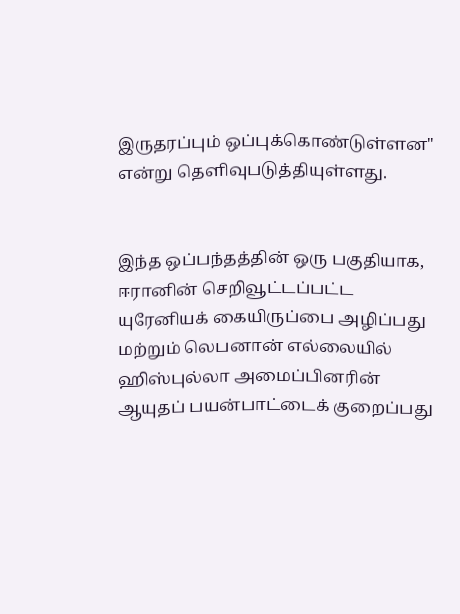இருதரப்பும் ஒப்புக்கொண்டுள்ளன" என்று தெளிவுபடுத்தியுள்ளது.


இந்த ஒப்பந்தத்தின் ஒரு பகுதியாக, ஈரானின் செறிவூட்டப்பட்ட யுரேனியக் கையிருப்பை அழிப்பது மற்றும் லெபனான் எல்லையில் ஹிஸ்புல்லா அமைப்பினரின் ஆயுதப் பயன்பாட்டைக் குறைப்பது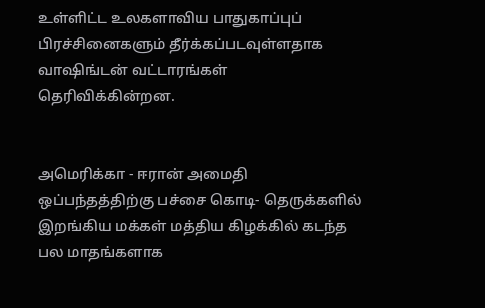உள்ளிட்ட உலகளாவிய பாதுகாப்புப் பிரச்சினைகளும் தீர்க்கப்படவுள்ளதாக வாஷிங்டன் வட்டாரங்கள் தெரிவிக்கின்றன.


அமெரிக்கா - ஈரான் அமைதி ஒப்பந்தத்திற்கு பச்சை கொடி- தெருக்களில் இறங்கிய மக்கள் மத்திய கிழக்கில் கடந்த பல மாதங்களாக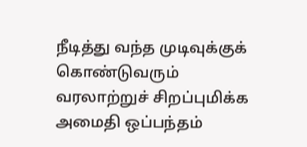நீடித்து வந்த முடிவுக்குக் கொண்டுவரும் வரலாற்றுச் சிறப்புமிக்க அமைதி ஒப்பந்தம்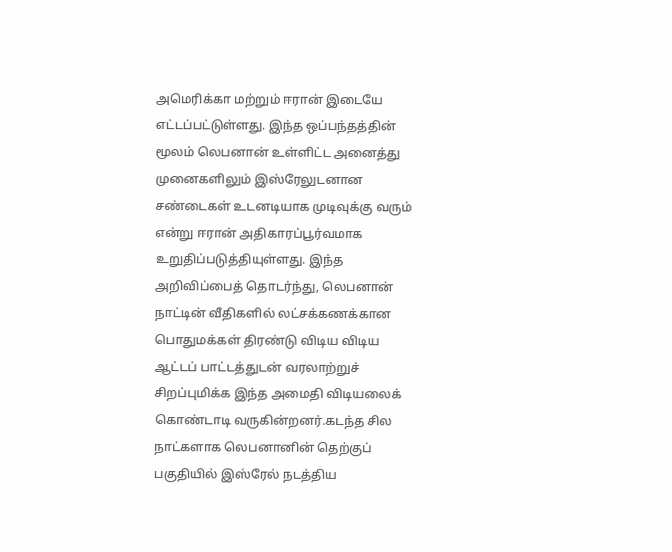அமெரிக்கா மற்றும் ஈரான் இடையே எட்டப்பட்டுள்ளது. இந்த ஒப்பந்தத்தின் மூலம் லெபனான் உள்ளிட்ட அனைத்து முனைகளிலும் இஸ்ரேலுடனான சண்டைகள் உடனடியாக முடிவுக்கு வரும் என்று ஈரான் அதிகாரப்பூர்வமாக உறுதிப்படுத்தியுள்ளது. இந்த அறிவிப்பைத் தொடர்ந்து, லெபனான் நாட்டின் வீதிகளில் லட்சக்கணக்கான பொதுமக்கள் திரண்டு விடிய விடிய ஆட்டப் பாட்டத்துடன் வரலாற்றுச் சிறப்புமிக்க இந்த அமைதி விடியலைக் கொண்டாடி வருகின்றனர்.கடந்த சில நாட்களாக லெபனானின் தெற்குப் பகுதியில் இஸ்ரேல் நடத்திய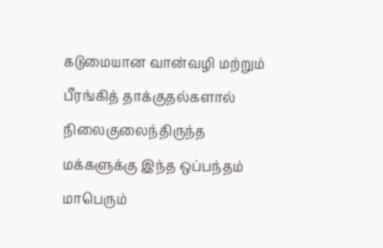கடுமையான வான்வழி மற்றும் பீரங்கித் தாக்குதல்களால் நிலைகுலைந்திருந்த மக்களுக்கு இந்த ஒப்பந்தம் மாபெரும்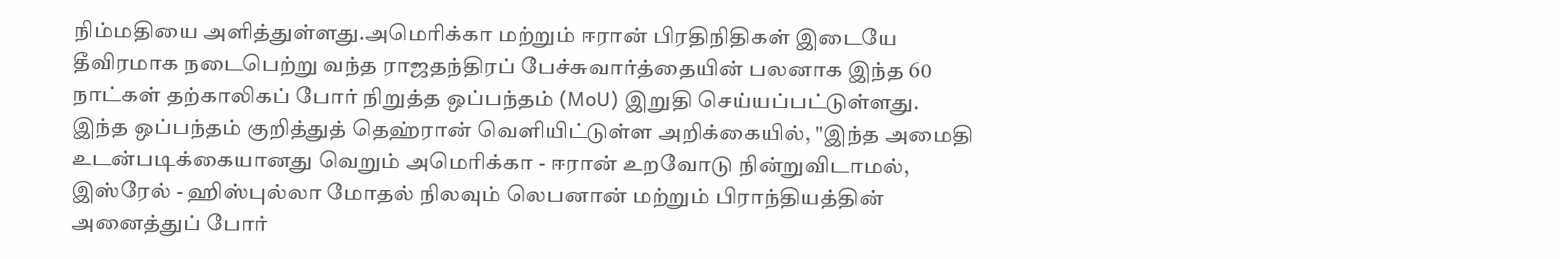நிம்மதியை அளித்துள்ளது.அமெரிக்கா மற்றும் ஈரான் பிரதிநிதிகள் இடையே தீவிரமாக நடைபெற்று வந்த ராஜதந்திரப் பேச்சுவார்த்தையின் பலனாக இந்த 60 நாட்கள் தற்காலிகப் போர் நிறுத்த ஒப்பந்தம் (MoU) இறுதி செய்யப்பட்டுள்ளது. இந்த ஒப்பந்தம் குறித்துத் தெஹ்ரான் வெளியிட்டுள்ள அறிக்கையில், "இந்த அமைதி உடன்படிக்கையானது வெறும் அமெரிக்கா - ஈரான் உறவோடு நின்றுவிடாமல், இஸ்ரேல் - ஹிஸ்புல்லா மோதல் நிலவும் லெபனான் மற்றும் பிராந்தியத்தின் அனைத்துப் போர்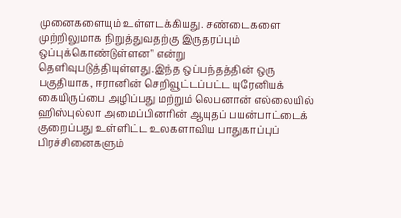முனைகளையும் உள்ளடக்கியது. சண்டைகளை முற்றிலுமாக நிறுத்துவதற்கு இருதரப்பும் ஒப்புக்கொண்டுள்ளன" என்று தெளிவுபடுத்தியுள்ளது.இந்த ஒப்பந்தத்தின் ஒரு பகுதியாக, ஈரானின் செறிவூட்டப்பட்ட யுரேனியக் கையிருப்பை அழிப்பது மற்றும் லெபனான் எல்லையில் ஹிஸ்புல்லா அமைப்பினரின் ஆயுதப் பயன்பாட்டைக் குறைப்பது உள்ளிட்ட உலகளாவிய பாதுகாப்புப் பிரச்சினைகளும்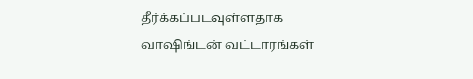தீர்க்கப்படவுள்ளதாக வாஷிங்டன் வட்டாரங்கள்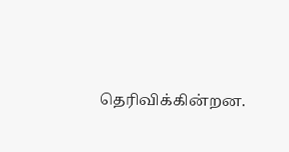தெரிவிக்கின்றன.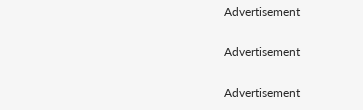Advertisement

Advertisement

Advertisement